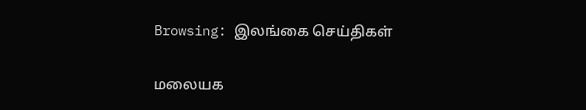Browsing: இலங்கை செய்திகள்

மலையக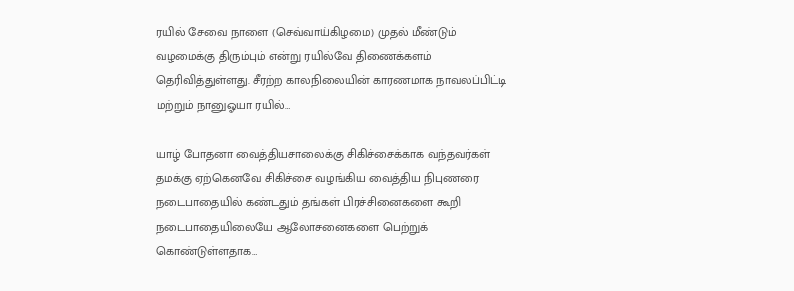ரயில் சேவை நாளை (செவ்வாய்கிழமை) முதல் மீண்டும் வழமைக்கு திரும்பும் என்று ரயில்வே திணைக்களம் தெரிவித்துள்ளது. சீரற்ற காலநிலையின் காரணமாக நாவலப்பிட்டி மற்றும் நானுஓயா ரயில்…

யாழ் போதனா வைத்தியசாலைக்கு சிகிச்சைக்காக வந்தவர்கள் தமக்கு ஏற்கெனவே சிகிச்சை வழங்கிய வைத்திய நிபுணரை நடைபாதையில் கண்டதும் தங்கள் பிரச்சினைகளை கூறி நடைபாதையிலையே ஆலோசனைகளை பெற்றுக் கொண்டுள்ளதாக…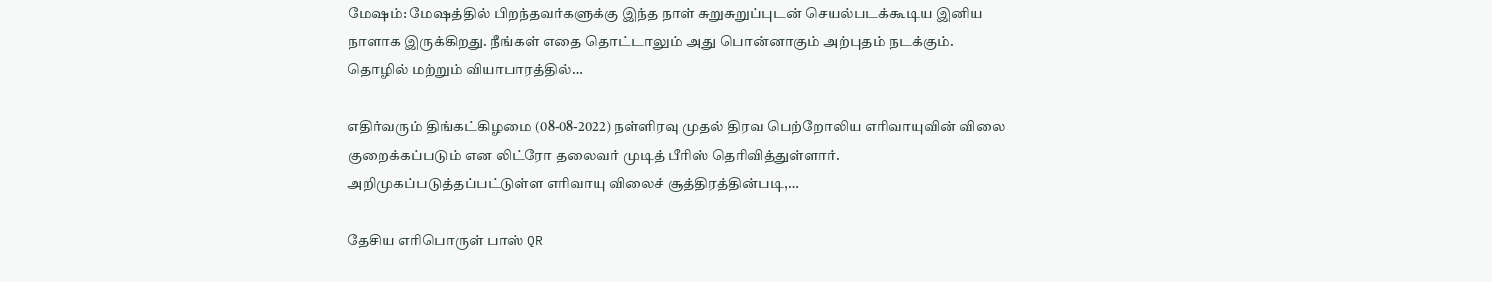மேஷம்: மேஷத்தில் பிறந்தவர்களுக்கு இந்த நாள் சுறுசுறுப்புடன் செயல்படக்கூடிய இனிய நாளாக இருக்கிறது. நீங்கள் எதை தொட்டாலும் அது பொன்னாகும் அற்புதம் நடக்கும். தொழில் மற்றும் வியாபாரத்தில்…

எதிர்வரும் திங்கட்கிழமை (08-08-2022) நள்ளிரவு முதல் திரவ பெற்றோலிய எரிவாயுவின் விலை குறைக்கப்படும் என லிட்ரோ தலைவர் முடித் பீரிஸ் தெரிவித்துள்ளார். அறிமுகப்படுத்தப்பட்டுள்ள எரிவாயு விலைச் சூத்திரத்தின்படி,…

தேசிய எரிபொருள் பாஸ் QR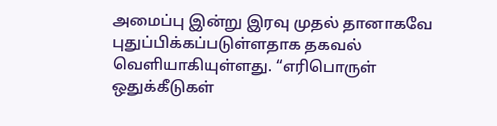அமைப்பு இன்று இரவு முதல் தானாகவே புதுப்பிக்கப்படுள்ளதாக தகவல் வெளியாகியுள்ளது. “எரிபொருள் ஒதுக்கீடுகள்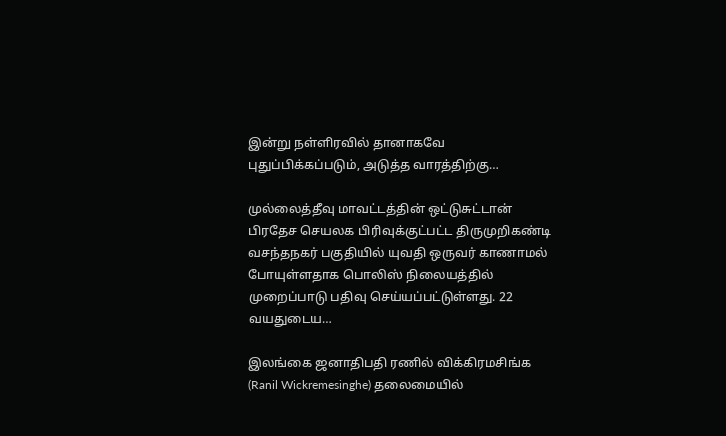இன்று நள்ளிரவில் தானாகவே புதுப்பிக்கப்படும், அடுத்த வாரத்திற்கு…

முல்லைத்தீவு மாவட்டத்தின் ஒட்டுசுட்டான் பிரதேச செயலக பிரிவுக்குட்பட்ட திருமுறிகண்டி வசந்தநகர் பகுதியில் யுவதி ஒருவர் காணாமல் போயுள்ளதாக பொலிஸ் நிலையத்தில் முறைப்பாடு பதிவு செய்யப்பட்டுள்ளது. 22 வயதுடைய…

இலங்கை ஜனாதிபதி ரணில் விக்கிரமசிங்க (Ranil Wickremesinghe) தலைமையில்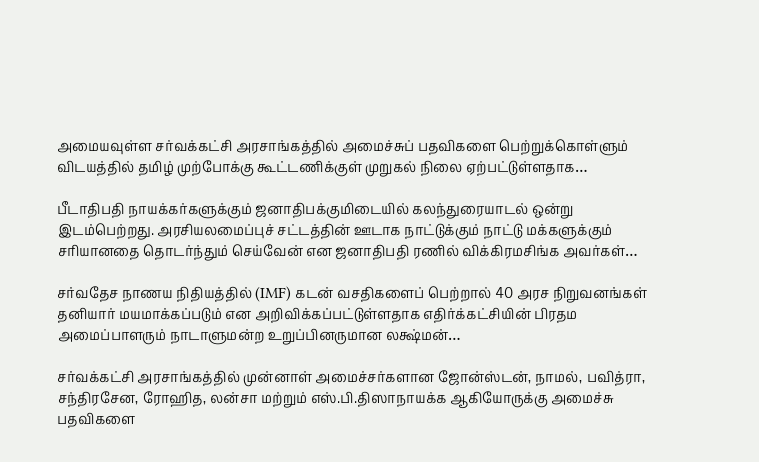அமையவுள்ள சர்வக்கட்சி அரசாங்கத்தில் அமைச்சுப் பதவிகளை பெற்றுக்கொள்ளும் விடயத்தில் தமிழ் முற்போக்கு கூட்டணிக்குள் முறுகல் நிலை ஏற்பட்டுள்ளதாக…

பீடாதிபதி நாயக்கர்களுக்கும் ஜனாதிபக்குமிடையில் கலந்துரையாடல் ஒன்று இடம்பெற்றது. அரசியலமைப்புச் சட்டத்தின் ஊடாக நாட்டுக்கும் நாட்டு மக்களுக்கும் சரியானதை தொடர்ந்தும் செய்வேன் என ஜனாதிபதி ரணில் விக்கிரமசிங்க அவர்கள்…

சர்வதேச நாணய நிதியத்தில் (IMF) கடன் வசதிகளைப் பெற்றால் 40 அரச நிறுவனங்கள் தனியார் மயமாக்கப்படும் என அறிவிக்கப்பட்டுள்ளதாக எதிர்க்கட்சியின் பிரதம அமைப்பாளரும் நாடாளுமன்ற உறுப்பினருமான லக்ஷ்மன்…

சர்வக்கட்சி அரசாங்கத்தில் முன்னாள் அமைச்சர்களான ஜோன்ஸ்டன், நாமல், பவித்ரா, சந்திரசேன, ரோஹித, லன்சா மற்றும் எஸ்.பி.திஸாநாயக்க ஆகியோருக்கு அமைச்சு பதவிகளை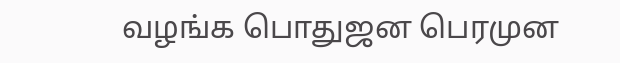வழங்க பொதுஜன பெரமுன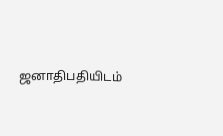ஜனாதிபதியிடம்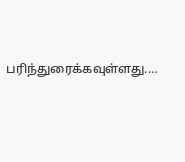பரிந்துரைக்கவுள்ளது.…